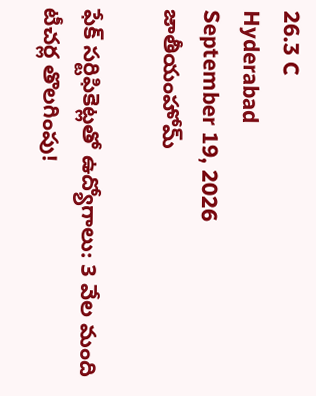26.3 C
Hyderabad
September 19, 2026
జాతీయంహోమ్

ఫేక్ సర్టిఫికెట్లతో ఉద్యోగాలు: 3 వేల మంది టీచర్ల తొలగింపు!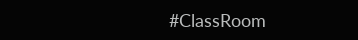#ClassRoom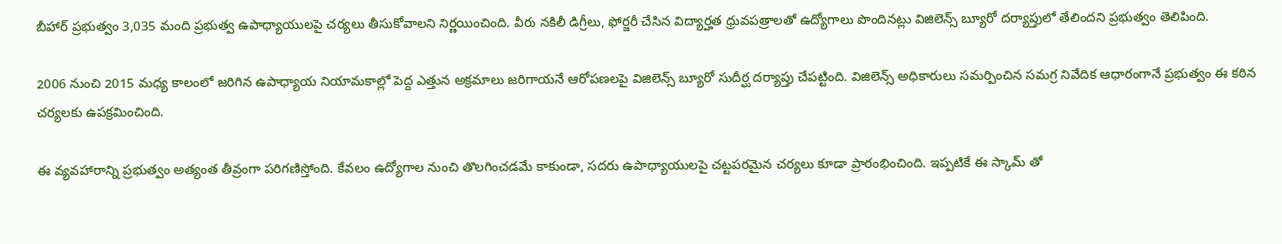బీహార్ ప్రభుత్వం 3,035 మంది ప్రభుత్వ ఉపాధ్యాయులపై చర్యలు తీసుకోవాలని నిర్ణయించింది. వీరు నకిలీ డిగ్రీలు, ఫోర్జరీ చేసిన విద్యార్హత ధ్రువపత్రాలతో ఉద్యోగాలు పొందినట్లు విజిలెన్స్ బ్యూరో దర్యాప్తులో తేలిందని ప్రభుత్వం తెలిపింది.

2006 నుంచి 2015 మధ్య కాలంలో జరిగిన ఉపాధ్యాయ నియామకాల్లో పెద్ద ఎత్తున అక్రమాలు జరిగాయనే ఆరోపణలపై విజిలెన్స్ బ్యూరో సుదీర్ఘ దర్యాప్తు చేపట్టింది. విజిలెన్స్ అధికారులు సమర్పించిన సమగ్ర నివేదిక ఆధారంగానే ప్రభుత్వం ఈ కఠిన చర్యలకు ఉపక్రమించింది.

ఈ వ్యవహారాన్ని ప్రభుత్వం అత్యంత తీవ్రంగా పరిగణిస్తోంది. కేవలం ఉద్యోగాల నుంచి తొలగించడమే కాకుండా, సదరు ఉపాధ్యాయులపై చట్టపరమైన చర్యలు కూడా ప్రారంభించింది. ఇప్పటికే ఈ స్కామ్ తో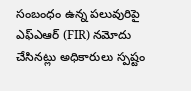సంబంధం ఉన్న పలువురిపై ఎఫ్ఎఆర్ (FIR) నమోదు చేసినట్లు అధికారులు స్పష్టం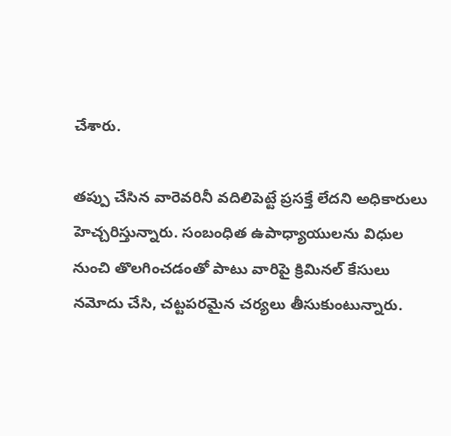చేశారు.

తప్పు చేసిన వారెవరినీ వదిలిపెట్టే ప్రసక్తే లేదని అధికారులు హెచ్చరిస్తున్నారు. సంబంధిత ఉపాధ్యాయులను విధుల నుంచి తొలగించడంతో పాటు వారిపై క్రిమినల్ కేసులు నమోదు చేసి, చట్టపరమైన చర్యలు తీసుకుంటున్నారు.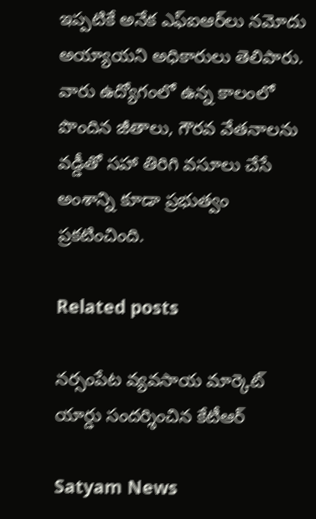ఇప్పటికే అనేక ఎఫ్‌ఐఆర్‌లు నమోదు అయ్యాయని అధికారులు తెలిపారు. వారు ఉద్యోగంలో ఉన్న కాలంలో పొందిన జీతాలు, గౌరవ వేతనాలను వడ్డీతో సహా తిరిగి వసూలు చేసే అంశాన్ని కూడా ప్రభుత్వం ప్రకటించింది.

Related posts

నర్సంపేట వ్యవసాయ మార్కెట్ యార్డు సందర్శించిన కేటీఆర్

Satyam News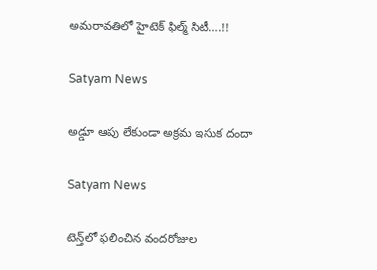అమరావతిలో హైటెక్‌ ఫిల్మ్‌ సిటీ….!!

Satyam News

అడ్డూ ఆపు లేకుండా అక్రమ ఇసుక దందా

Satyam News

టెన్త్‌లో ఫ‌లించిన వంద‌రోజుల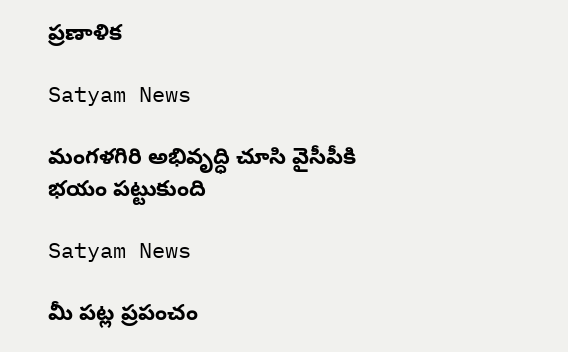ప్ర‌ణాళిక‌

Satyam News

మంగళగిరి అభివృద్ధి చూసి వైసీపీకి భయం పట్టుకుంది

Satyam News

మీ పట్ల ప్రపంచం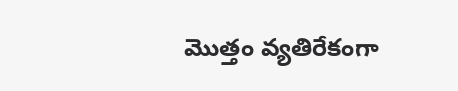మొత్తం వ్యతిరేకంగా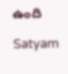ఉంది

Satyam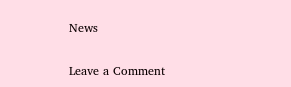News

Leave a Comment